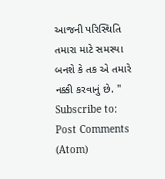આજની પરિસ્થિતિ તમારા માટે સમસ્યા બનશે કે તક એ તમારે નક્કી કરવાનું છે. "
Subscribe to:
Post Comments (Atom)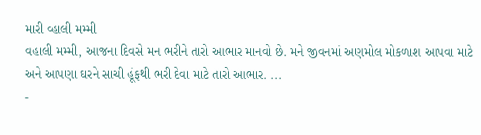મારી વ્હાલી મમ્મી
વહાલી મમ્મી, આજના દિવસે મન ભરીને તારો આભાર માનવો છે. મને જીવનમાં અણમોલ મોકળાશ આપવા માટે અને આપણા ઘરને સાચી હૂંફથી ભરી દેવા માટે તારો આભાર. ...
-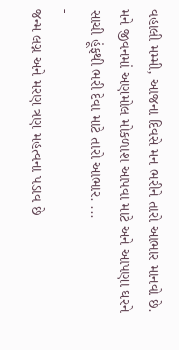વહાલી મમ્મી, આજના દિવસે મન ભરીને તારો આભાર માનવો છે. મને જીવનમાં અણમોલ મોકળાશ આપવા માટે અને આપણા ઘરને સાચી હૂંફથી ભરી દેવા માટે તારો આભાર. ...
-
જન્મ લગ્ન અને મરણ ત્રણ મહત્વના પડાવ છે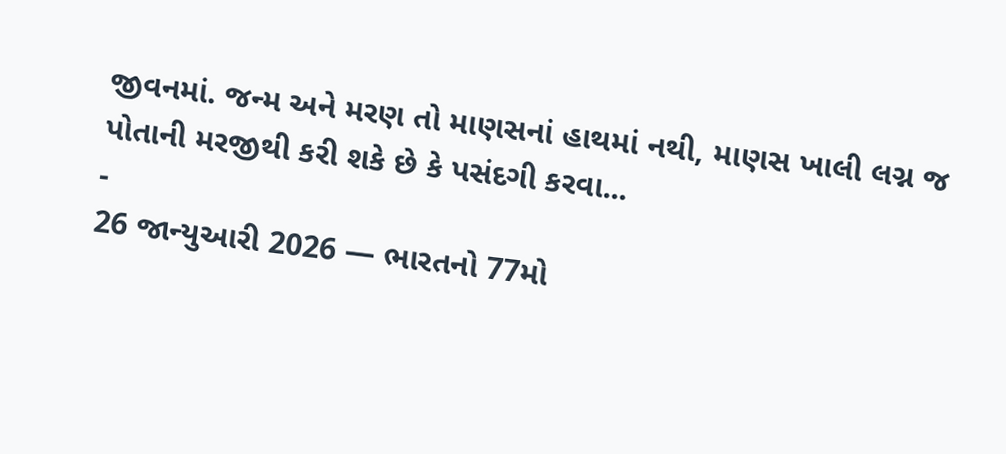જીવનમાં. જન્મ અને મરણ તો માણસનાં હાથમાં નથી, માણસ ખાલી લગ્ન જ પોતાની મરજીથી કરી શકે છે કે પસંદગી કરવા...
-
26 જાન્યુઆરી 2026 — ભારતનો 77મો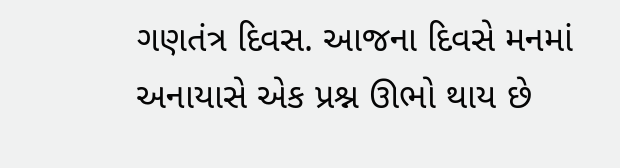ગણતંત્ર દિવસ. આજના દિવસે મનમાં અનાયાસે એક પ્રશ્ન ઊભો થાય છે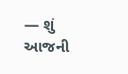— શું આજની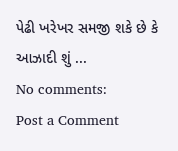પેઢી ખરેખર સમજી શકે છે કે આઝાદી શું ...
No comments:
Post a Comment